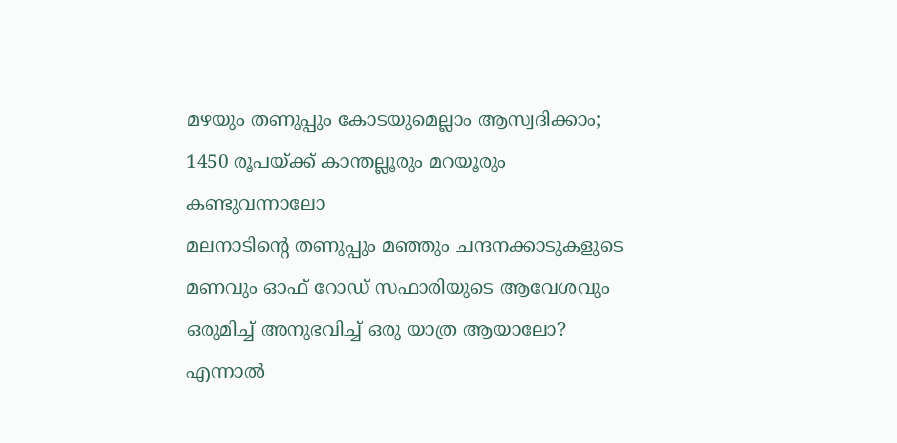മഴയും തണുപ്പും കോടയുമെല്ലാം ആസ്വദിക്കാം; 1450 രൂപയ്ക്ക് കാന്തല്ലൂരും മറയൂരും കണ്ടുവന്നാലോ
മലനാടിന്റെ തണുപ്പും മഞ്ഞും ചന്ദനക്കാടുകളുടെ മണവും ഓഫ് റോഡ് സഫാരിയുടെ ആവേശവും ഒരുമിച്ച് അനുഭവിച്ച് ഒരു യാത്ര ആയാലോ? എന്നാൽ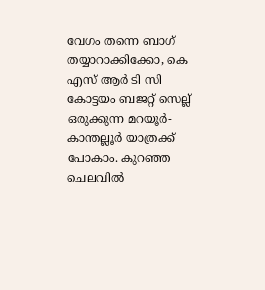വേഗം തന്നെ ബാഗ് തയ്യാറാക്കിക്കോ, കെ എസ് ആർ ടി സി കോട്ടയം ബജറ്റ് സെല്ല് ഒരുക്കുന്ന മറയൂർ- കാന്തല്ലൂർ യാത്രക്ക് പോകാം. കുറഞ്ഞ ചെലവിൽ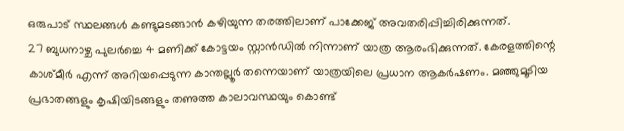ഒരുപാട് സ്ഥലങ്ങൾ കണ്ടുമടങ്ങാൻ കഴിയുന്ന തരത്തിലാണ് പാക്കേജ് അവതരിപ്പിച്ചിരിക്കുന്നത്.
27 ബുധനാഴ്ച പുലർച്ചെ 4 മണിക്ക് കോട്ടയം സ്റ്റാൻഡിൽ നിന്നാണ് യാത്ര ആരംഭിക്കുന്നത്. കേരളത്തിന്റെ കാശ്മീർ എന്ന് അറിയപ്പെടുന്ന കാന്തല്ലൂർ തന്നെയാണ് യാത്രയിലെ പ്രധാന ആകർഷണം. മഞ്ഞുമൂടിയ പ്രഭാതങ്ങളും കൃഷിയിടങ്ങളും തണുത്ത കാലാവസ്ഥയും കൊണ്ട്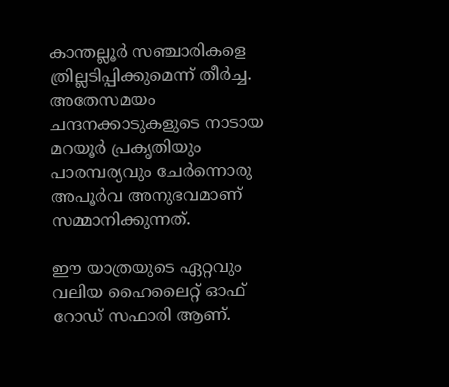കാന്തല്ലൂർ സഞ്ചാരികളെ ത്രില്ലടിപ്പിക്കുമെന്ന് തീർച്ച. അതേസമയം ചന്ദനക്കാടുകളുടെ നാടായ മറയൂർ പ്രകൃതിയും പാരമ്പര്യവും ചേർന്നൊരു അപൂർവ അനുഭവമാണ് സമ്മാനിക്കുന്നത്.

ഈ യാത്രയുടെ ഏറ്റവും വലിയ ഹൈലൈറ്റ് ഓഫ് റോഡ് സഫാരി ആണ്.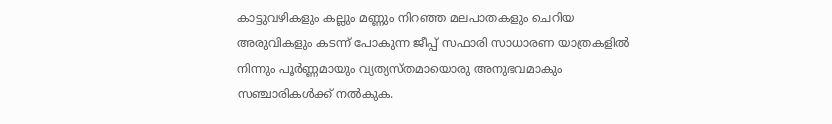കാട്ടുവഴികളും കല്ലും മണ്ണും നിറഞ്ഞ മലപാതകളും ചെറിയ അരുവികളും കടന്ന് പോകുന്ന ജീപ്പ് സഫാരി സാധാരണ യാത്രകളിൽ നിന്നും പൂർണ്ണമായും വ്യത്യസ്തമായൊരു അനുഭവമാകും സഞ്ചാരികൾക്ക് നൽകുക.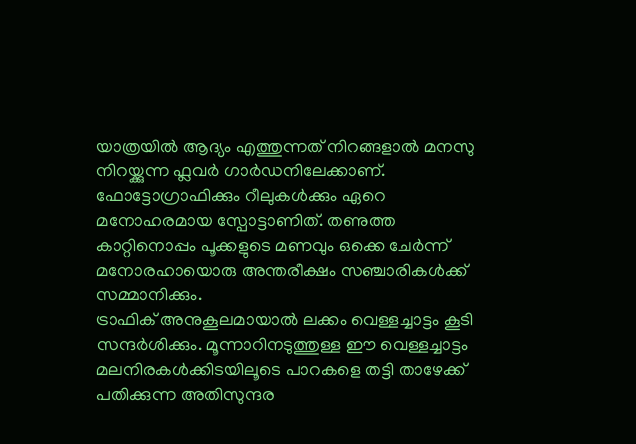യാത്രയിൽ ആദ്യം എത്തുന്നത് നിറങ്ങളാൽ മനസു നിറയ്ക്കുന്ന ഫ്ലവർ ഗാർഡനിലേക്കാണ്. ഫോട്ടോഗ്രാഫിക്കും റീലുകൾക്കും ഏറെ മനോഹരമായ സ്പോട്ടാണിത്. തണുത്ത കാറ്റിനൊപ്പം പൂക്കളുടെ മണവും ഒക്കെ ചേർന്ന് മനോരഹായൊരു അന്തരീക്ഷം സഞ്ചാരികൾക്ക് സമ്മാനിക്കും.
ട്രാഫിക് അനുകൂലമായാൽ ലക്കം വെള്ളച്ചാട്ടം കൂടി സന്ദർശിക്കും. മൂന്നാറിനടുത്തുള്ള ഈ വെള്ളച്ചാട്ടം മലനിരകൾക്കിടയിലൂടെ പാറകളെ തട്ടി താഴേക്ക് പതിക്കുന്ന അതിസുന്ദര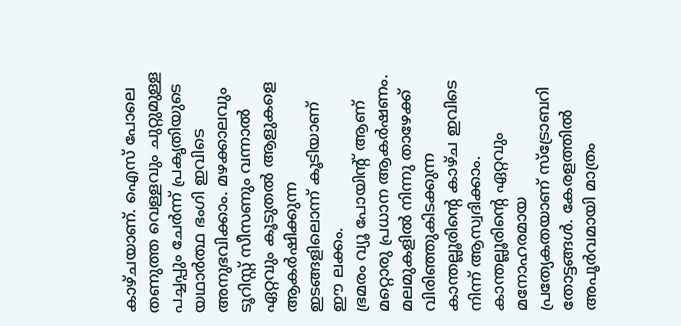കാഴ്ചയാണ്. ഐസ് പോലെ തണുത്ത വെള്ളവും ചുറ്റുമുള്ള പച്ചപ്പും ചേർന്ന് പ്രകൃതിയുടെ യഥാർത്ഥ ഭംഗി ഇവിടെ അനുഭവിക്കാം. മഴക്കാലവും ടൂറിസ്റ്റ് സീസണും വന്നാൽ ഏറ്റവും കൂടുതൽ ആളുകളെ ആകർഷിക്കുന്ന ഇടങ്ങളിലൊന്ന് കൂടിയാണ് ഈ ലക്കം.
ഭ്രമരം വ്യൂ പോയിൻ്റ് ആണ് മറ്റൊരു പ്രധാന ആകർഷണം. മലമുകളിൽ നിന്നു താഴേക്ക് വിരിഞ്ഞുകിടക്കുന്ന കാന്തല്ലൂരിന്റെ കാഴ്ച ഇവിടെ നിന്ന് ആസ്വദിക്കാം.
കാന്തല്ലൂരിന്റെ ഏറ്റവും മനോഹരമായ പ്രത്യേകതയാണ് സ്ട്രോബറി തോട്ടങ്ങൾ. കേരളത്തിൽ അപൂർവമായി മാത്രം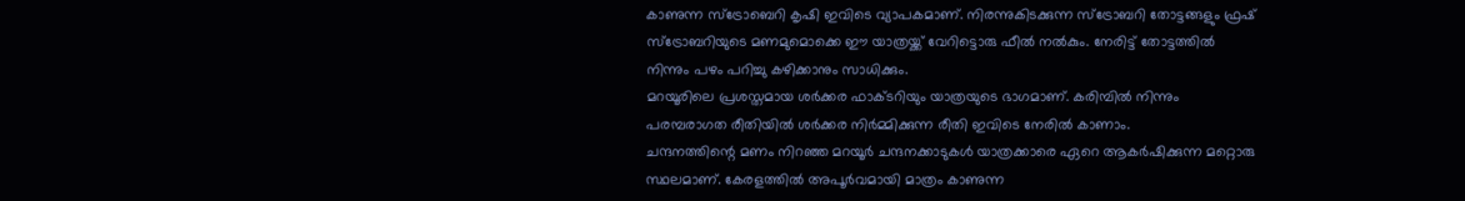കാണുന്ന സ്ട്രോബെറി കൃഷി ഇവിടെ വ്യാപകമാണ്. നിരന്നുകിടക്കുന്ന സ്ട്രോബറി തോട്ടങ്ങളും ഫ്രഷ് സ്ട്രോബറിയുടെ മണമുമൊക്കെ ഈ യാത്രയ്ക്ക് വേറിട്ടൊരു ഫീൽ നൽകും. നേരിട്ട് തോട്ടത്തിൽ നിന്നും പഴം പറിച്ചു കഴിക്കാനും സാധിക്കും.
മറയൂരിലെ പ്രശസ്തമായ ശർക്കര ഫാക്ടറിയും യാത്രയുടെ ഭാഗമാണ്. കരിമ്പിൽ നിന്നും പരമ്പരാഗത രീതിയിൽ ശർക്കര നിർമ്മിക്കുന്ന രീതി ഇവിടെ നേരിൽ കാണാം.
ചന്ദനത്തിന്റെ മണം നിറഞ്ഞ മറയൂർ ചന്ദനക്കാടുകൾ യാത്രക്കാരെ ഏറെ ആകർഷിക്കുന്ന മറ്റൊരു സ്ഥലമാണ്. കേരളത്തിൽ അപൂർവമായി മാത്രം കാണുന്ന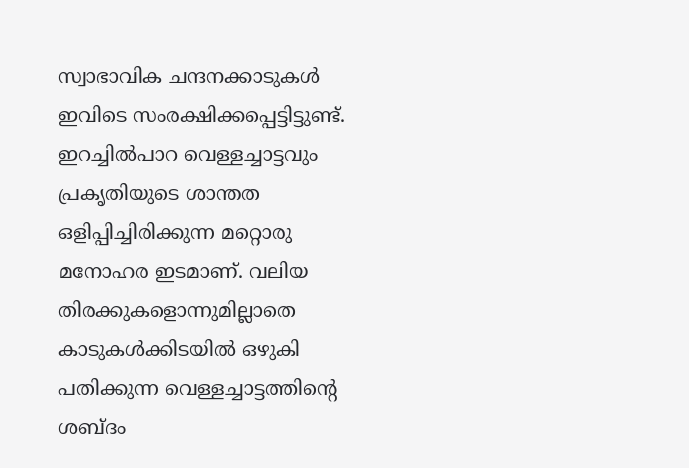സ്വാഭാവിക ചന്ദനക്കാടുകൾ ഇവിടെ സംരക്ഷിക്കപ്പെട്ടിട്ടുണ്ട്.
ഇറച്ചിൽപാറ വെള്ളച്ചാട്ടവും പ്രകൃതിയുടെ ശാന്തത ഒളിപ്പിച്ചിരിക്കുന്ന മറ്റൊരു മനോഹര ഇടമാണ്. വലിയ തിരക്കുകളൊന്നുമില്ലാതെ കാടുകൾക്കിടയിൽ ഒഴുകി പതിക്കുന്ന വെള്ളച്ചാട്ടത്തിന്റെ ശബ്ദം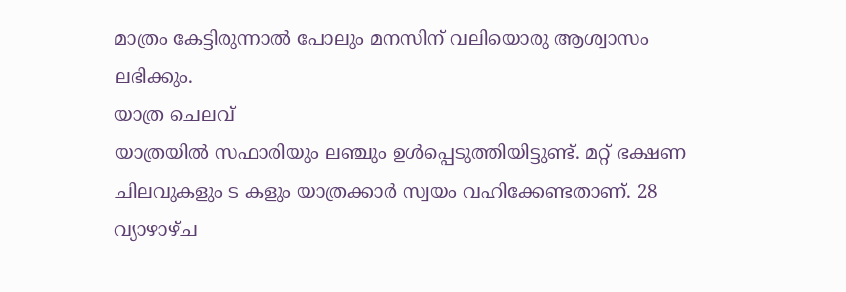മാത്രം കേട്ടിരുന്നാൽ പോലും മനസിന് വലിയൊരു ആശ്വാസം ലഭിക്കും.
യാത്ര ചെലവ്
യാത്രയിൽ സഫാരിയും ലഞ്ചും ഉൾപ്പെടുത്തിയിട്ടുണ്ട്. മറ്റ് ഭക്ഷണ ചിലവുകളും ട കളും യാത്രക്കാർ സ്വയം വഹിക്കേണ്ടതാണ്. 28 വ്യാഴാഴ്ച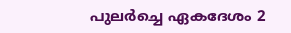പുലർച്ചെ ഏകദേശം 2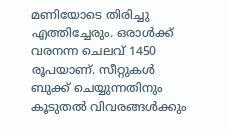മണിയോടെ തിരിച്ചു എത്തിച്ചേരും. ഒരാൾക്ക് വരനന്ന ചെലവ് 1450 രൂപയാണ്. സീറ്റുകൾ ബുക്ക് ചെയ്യുന്നതിനും കൂടുതൽ വിവരങ്ങൾക്കും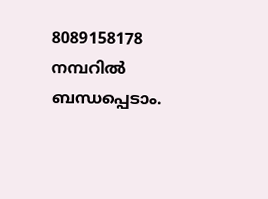8089158178 നമ്പറിൽ ബന്ധപ്പെടാം.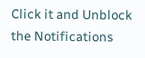Click it and Unblock the Notifications